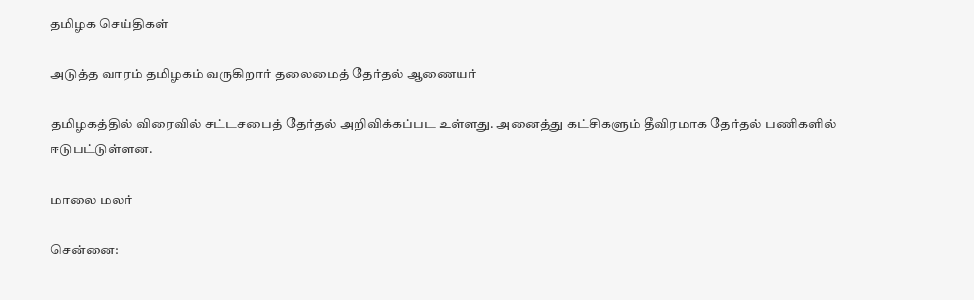தமிழக செய்திகள்

அடுத்த வாரம் தமிழகம் வருகிறார் தலைமைத் தேர்தல் ஆணையர்

தமிழகத்தில் விரைவில் சட்டசபைத் தேர்தல் அறிவிக்கப்பட உள்ளது. அனைத்து கட்சிகளும் தீவிரமாக தேர்தல் பணிகளில் ஈடுபட்டுள்ளன.

மாலை மலர்

சென்னை: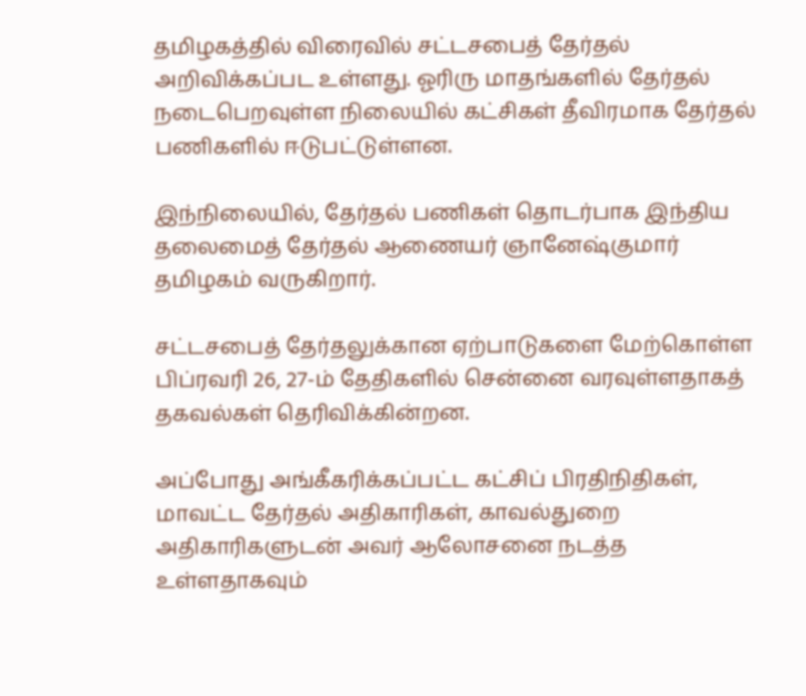தமிழகத்தில் விரைவில் சட்டசபைத் தேர்தல் அறிவிக்கப்பட உள்ளது. ஓரிரு மாதங்களில் தேர்தல் நடைபெறவுள்ள நிலையில் கட்சிகள் தீவிரமாக தேர்தல் பணிகளில் ஈடுபட்டுள்ளன.

இந்நிலையில், தேர்தல் பணிகள் தொடர்பாக இந்திய தலைமைத் தேர்தல் ஆணையர் ஞானேஷ்குமார் தமிழகம் வருகிறார்.

சட்டசபைத் தேர்தலுக்கான ஏற்பாடுகளை மேற்கொள்ள பிப்ரவரி 26, 27-ம் தேதிகளில் சென்னை வரவுள்ளதாகத் தகவல்கள் தெரிவிக்கின்றன.

அப்போது அங்கீகரிக்கப்பட்ட கட்சிப் பிரதிநிதிகள், மாவட்ட தேர்தல் அதிகாரிகள், காவல்துறை அதிகாரிகளுடன் அவர் ஆலோசனை நடத்த உள்ளதாகவும்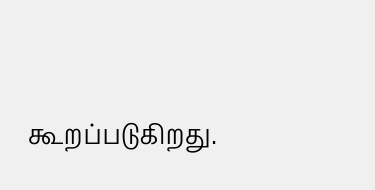கூறப்படுகிறது.